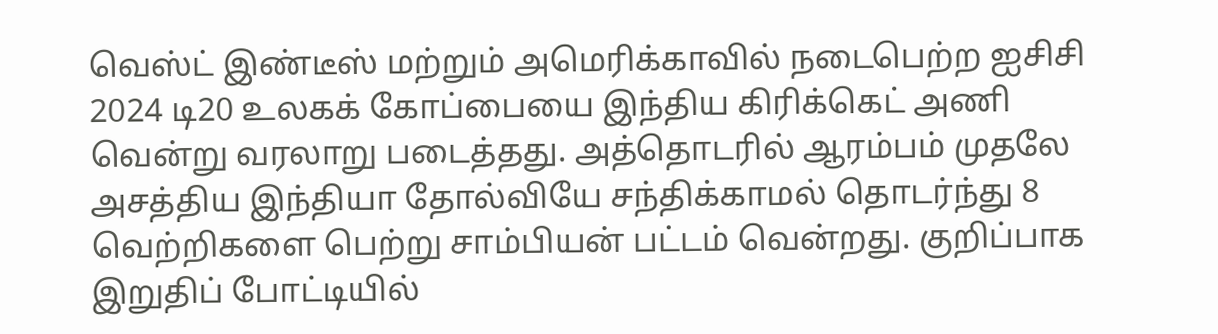வெஸ்ட் இண்டீஸ் மற்றும் அமெரிக்காவில் நடைபெற்ற ஐசிசி 2024 டி20 உலகக் கோப்பையை இந்திய கிரிக்கெட் அணி வென்று வரலாறு படைத்தது. அத்தொடரில் ஆரம்பம் முதலே அசத்திய இந்தியா தோல்வியே சந்திக்காமல் தொடர்ந்து 8 வெற்றிகளை பெற்று சாம்பியன் பட்டம் வென்றது. குறிப்பாக இறுதிப் போட்டியில்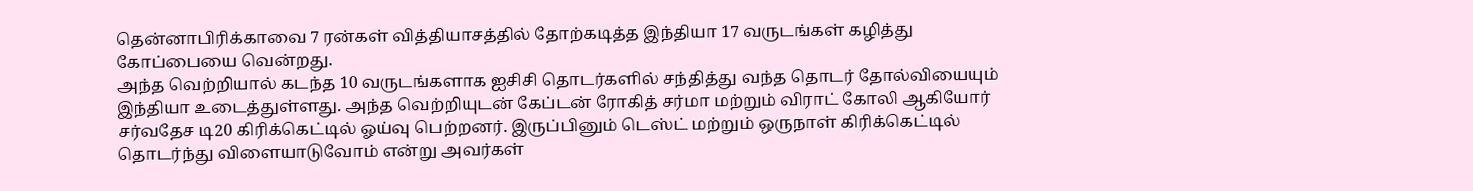தென்னாபிரிக்காவை 7 ரன்கள் வித்தியாசத்தில் தோற்கடித்த இந்தியா 17 வருடங்கள் கழித்து கோப்பையை வென்றது.
அந்த வெற்றியால் கடந்த 10 வருடங்களாக ஐசிசி தொடர்களில் சந்தித்து வந்த தொடர் தோல்வியையும் இந்தியா உடைத்துள்ளது. அந்த வெற்றியுடன் கேப்டன் ரோகித் சர்மா மற்றும் விராட் கோலி ஆகியோர் சர்வதேச டி20 கிரிக்கெட்டில் ஓய்வு பெற்றனர். இருப்பினும் டெஸ்ட் மற்றும் ஒருநாள் கிரிக்கெட்டில் தொடர்ந்து விளையாடுவோம் என்று அவர்கள்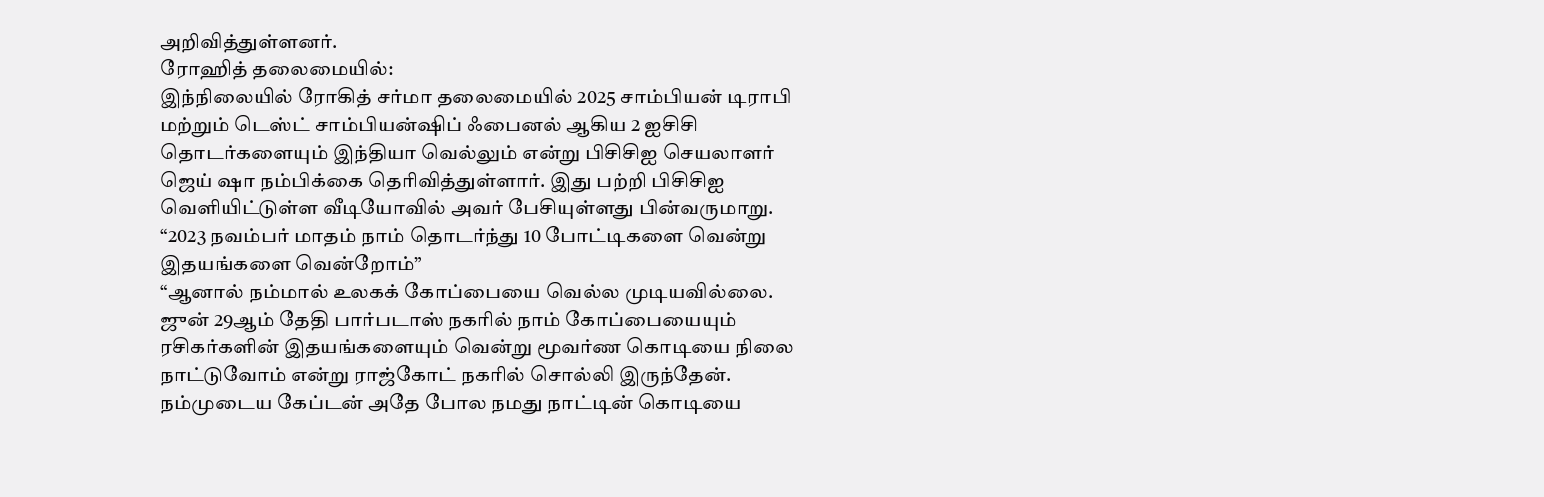அறிவித்துள்ளனர்.
ரோஹித் தலைமையில்:
இந்நிலையில் ரோகித் சர்மா தலைமையில் 2025 சாம்பியன் டிராபி மற்றும் டெஸ்ட் சாம்பியன்ஷிப் ஃபைனல் ஆகிய 2 ஐசிசி தொடர்களையும் இந்தியா வெல்லும் என்று பிசிசிஐ செயலாளர் ஜெய் ஷா நம்பிக்கை தெரிவித்துள்ளார். இது பற்றி பிசிசிஐ வெளியிட்டுள்ள வீடியோவில் அவர் பேசியுள்ளது பின்வருமாறு. “2023 நவம்பர் மாதம் நாம் தொடர்ந்து 10 போட்டிகளை வென்று இதயங்களை வென்றோம்”
“ஆனால் நம்மால் உலகக் கோப்பையை வெல்ல முடியவில்லை. ஜுன் 29ஆம் தேதி பார்படாஸ் நகரில் நாம் கோப்பையையும் ரசிகர்களின் இதயங்களையும் வென்று மூவர்ண கொடியை நிலை நாட்டுவோம் என்று ராஜ்கோட் நகரில் சொல்லி இருந்தேன். நம்முடைய கேப்டன் அதே போல நமது நாட்டின் கொடியை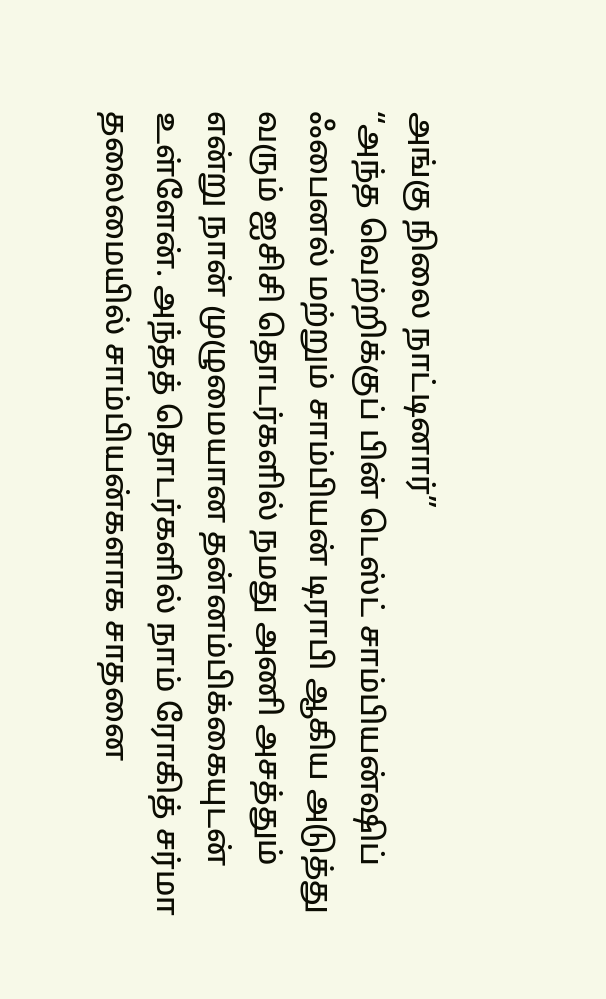அங்கு நிலை நாட்டினார்”
“அந்த வெற்றிக்குப் பின் டெஸ்ட் சாம்பியன்ஷிப் ஃபைனல் மற்றும் சாம்பியன் டிராபி ஆகிய அடுத்து வரும் ஐசிசி தொடர்களில் நமது அணி அசத்தும் என்று நான் முழுமையான தன்னம்பிக்கையுடன் உள்ளேன். அந்தத் தொடர்களில் நாம் ரோகித் சர்மா தலைமையில் சாம்பியன்களாக சாதனை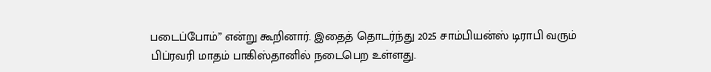படைப்போம்” என்று கூறினார். இதைத் தொடர்ந்து 2025 சாம்பியன்ஸ் டிராபி வரும் பிப்ரவரி மாதம் பாகிஸ்தானில் நடைபெற உள்ளது.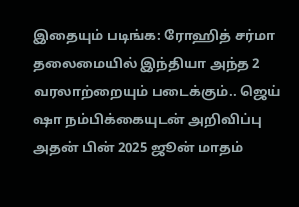இதையும் படிங்க: ரோஹித் சர்மா தலைமையில் இந்தியா அந்த 2 வரலாற்றையும் படைக்கும்.. ஜெய் ஷா நம்பிக்கையுடன் அறிவிப்பு
அதன் பின் 2025 ஜூன் மாதம்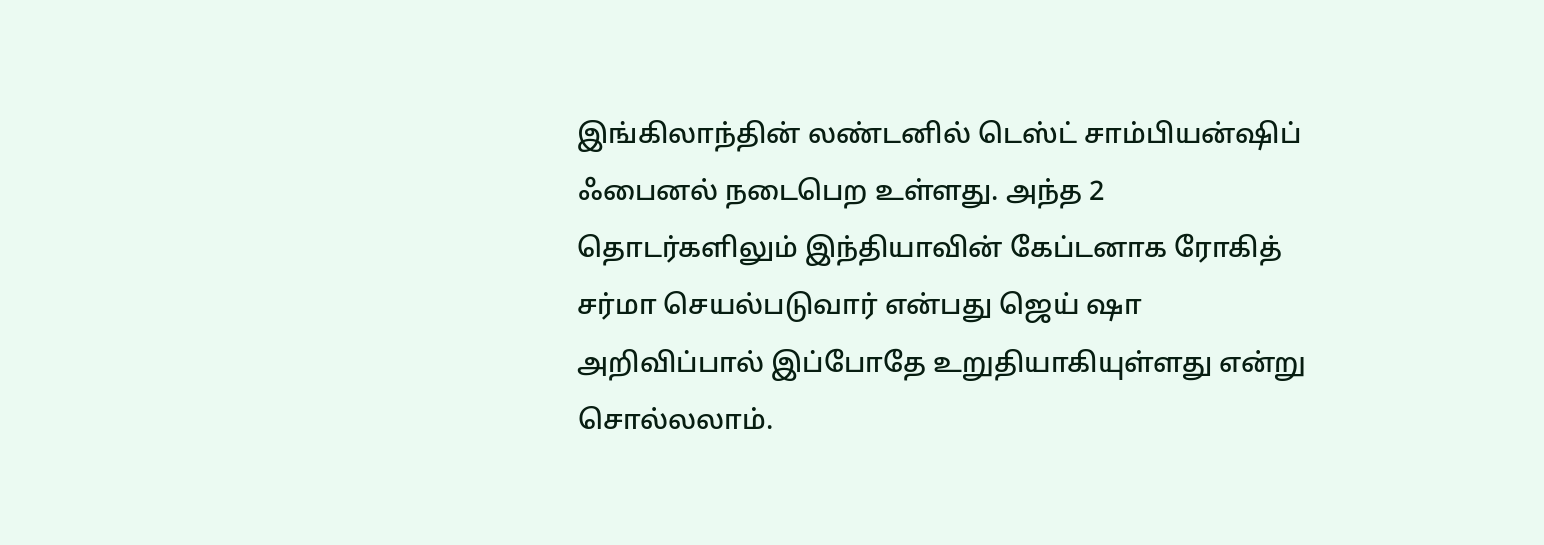இங்கிலாந்தின் லண்டனில் டெஸ்ட் சாம்பியன்ஷிப் ஃபைனல் நடைபெற உள்ளது. அந்த 2 தொடர்களிலும் இந்தியாவின் கேப்டனாக ரோகித் சர்மா செயல்படுவார் என்பது ஜெய் ஷா அறிவிப்பால் இப்போதே உறுதியாகியுள்ளது என்று சொல்லலாம்.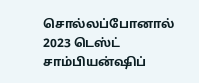சொல்லப்போனால் 2023 டெஸ்ட் சாம்பியன்ஷிப்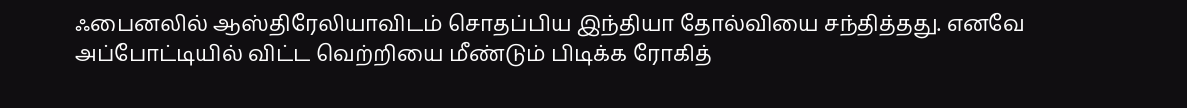ஃபைனலில் ஆஸ்திரேலியாவிடம் சொதப்பிய இந்தியா தோல்வியை சந்தித்தது. எனவே அப்போட்டியில் விட்ட வெற்றியை மீண்டும் பிடிக்க ரோகித்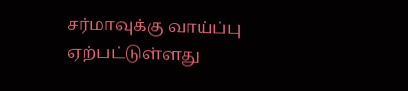சர்மாவுக்கு வாய்ப்பு ஏற்பட்டுள்ளது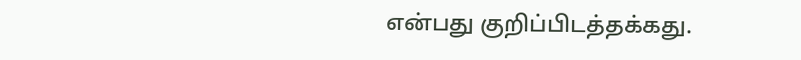என்பது குறிப்பிடத்தக்கது.